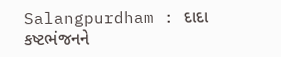Salangpurdham : દાદા કષ્ટભંજનને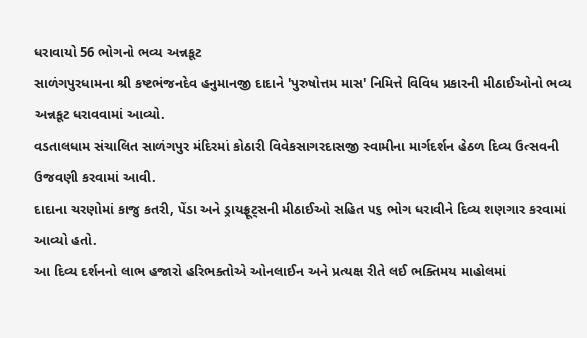ધરાવાયો 56 ભોગનો ભવ્ય અન્નકૂટ
સાળંગપુરધામના શ્રી કષ્ટભંજનદેવ હનુમાનજી દાદાને 'પુરુષોત્તમ માસ' નિમિત્તે વિવિધ પ્રકારની મીઠાઈઓનો ભવ્ય અન્નકૂટ ધરાવવામાં આવ્યો.
વડતાલધામ સંચાલિત સાળંગપુર મંદિરમાં કોઠારી વિવેકસાગરદાસજી સ્વામીના માર્ગદર્શન હેઠળ દિવ્ય ઉત્સવની ઉજવણી કરવામાં આવી.
દાદાના ચરણોમાં કાજુ કતરી, પેંડા અને ડ્રાયફ્રૂટ્સની મીઠાઈઓ સહિત ૫૬ ભોગ ધરાવીને દિવ્ય શણગાર કરવામાં આવ્યો હતો.
આ દિવ્ય દર્શનનો લાભ હજારો હરિભક્તોએ ઓનલાઈન અને પ્રત્યક્ષ રીતે લઈ ભક્તિમય માહોલમાં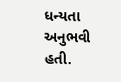ધન્યતા અનુભવી હતી.